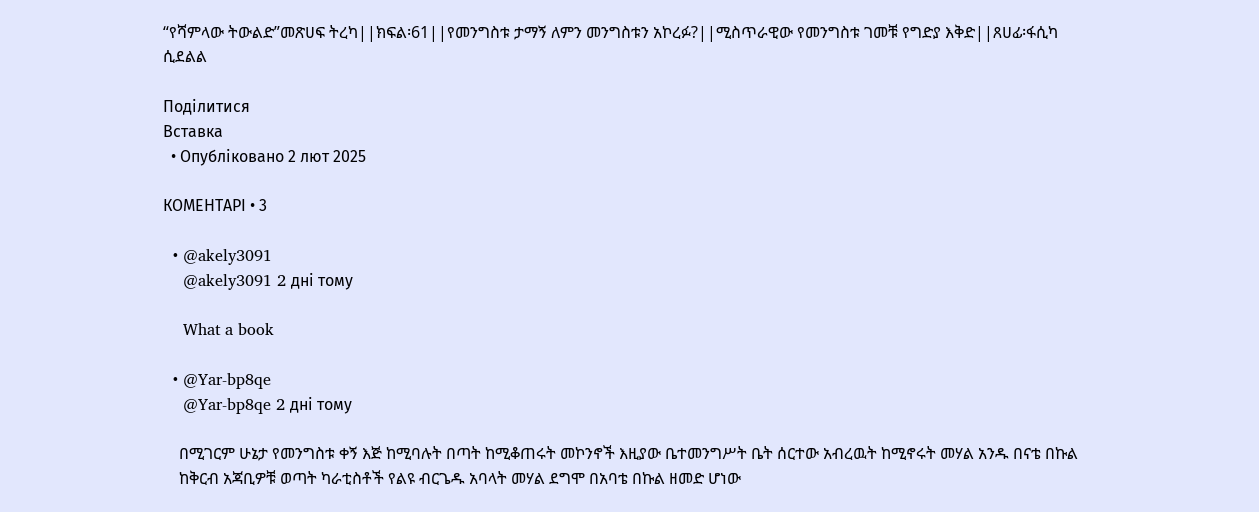“የሻምላው ትውልድ”መጽሀፍ ትረካ||ክፍል፡61||የመንግስቱ ታማኝ ለምን መንግስቱን አኮረፉ?||ሚስጥራዊው የመንግስቱ ገመቹ የግድያ እቅድ||ጸሀፊ፡ፋሲካ ሲደልል

Поділитися
Вставка
  • Опубліковано 2 лют 2025

КОМЕНТАРІ • 3

  • @akely3091
    @akely3091 2 дні тому

    What a book

  • @Yar-bp8qe
    @Yar-bp8qe 2 дні тому

    በሚገርም ሁኔታ የመንግስቱ ቀኝ እጅ ከሚባሉት በጣት ከሚቆጠሩት መኮንኖች እዚያው ቤተመንግሥት ቤት ሰርተው አብረዉት ከሚኖሩት መሃል አንዱ በናቴ በኩል
    ከቅርብ አጃቢዎቹ ወጣት ካራቲስቶች የልዩ ብርጌዱ አባላት መሃል ደግሞ በአባቴ በኩል ዘመድ ሆነው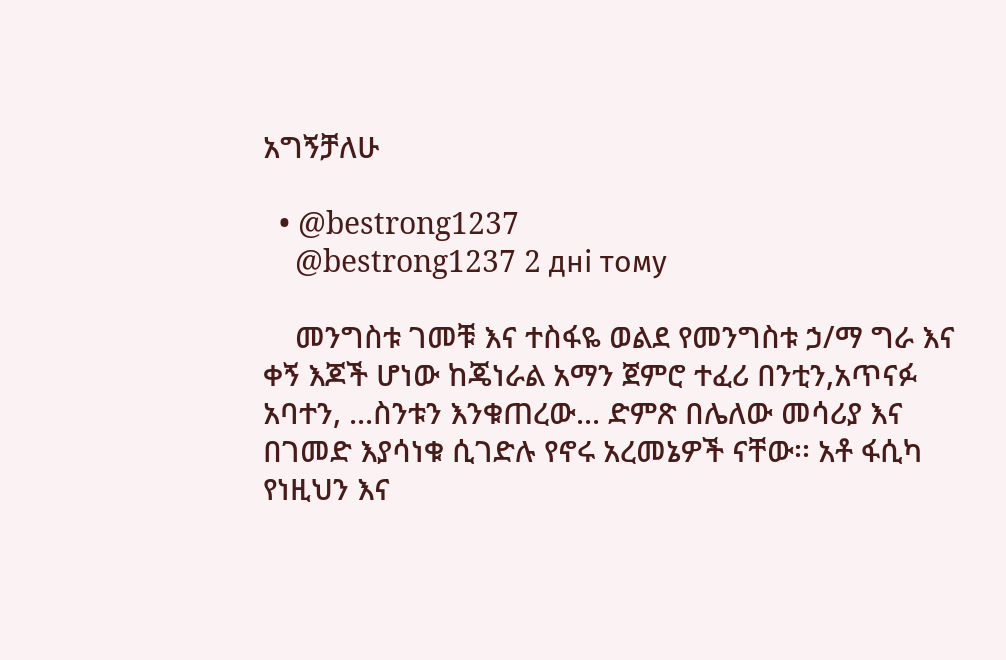አግኝቻለሁ

  • @bestrong1237
    @bestrong1237 2 дні тому

    መንግስቱ ገመቹ እና ተስፋዬ ወልደ የመንግስቱ ኃ/ማ ግራ እና ቀኝ እጆች ሆነው ከጄነራል አማን ጀምሮ ተፈሪ በንቲን,አጥናፉ አባተን, ...ስንቱን እንቁጠረው... ድምጽ በሌለው መሳሪያ እና በገመድ እያሳነቁ ሲገድሉ የኖሩ አረመኔዎች ናቸው፡፡ አቶ ፋሲካ የነዚህን እና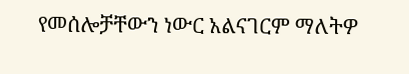የመሰሎቻቸውን ነውር አልናገርም ማለትዎ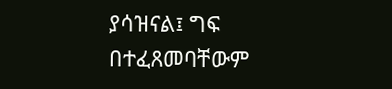ያሳዝናል፤ ግፍ በተፈጸመባቸውም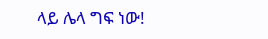ላይ ሌላ ግፍ ነው!